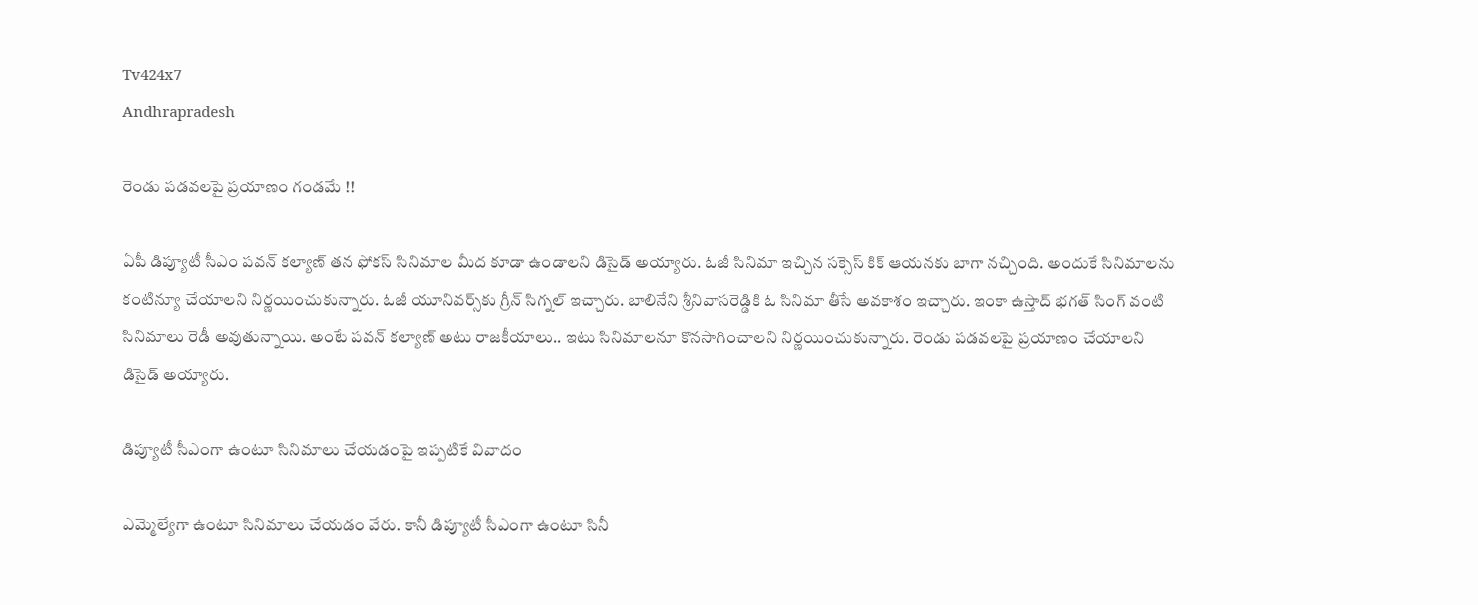Tv424x7
Andhrapradesh

రెండు పడవలపై ప్రయాణం గండమే !!

ఏపీ డిప్యూటీ సీఎం పవన్ కల్యాణ్ తన ఫోకస్ సినిమాల మీద కూడా ఉండాలని డిసైడ్ అయ్యారు. ఓజీ సినిమా ఇచ్చిన సక్సెస్ కిక్ ఆయనకు బాగా నచ్చింది. అందుకే సినిమాలను కంటిన్యూ చేయాలని నిర్ణయించుకున్నారు. ఓజీ యూనివర్స్‌కు గ్రీన్ సిగ్నల్ ఇచ్చారు. బాలినేని శ్రీనివాసరెడ్డికి ఓ సినిమా తీసే అవకాశం ఇచ్చారు. ఇంకా ఉస్తాద్ భగత్ సింగ్ వంటి సినిమాలు రెడీ అవుతున్నాయి. అంటే పవన్ కల్యాణ్ అటు రాజకీయాలు.. ఇటు సినిమాలనూ కొనసాగించాలని నిర్ణయించుకున్నారు. రెండు పడవలపై ప్రయాణం చేయాలని డిసైడ్ అయ్యారు.

డిప్యూటీ సీఎంగా ఉంటూ సినిమాలు చేయడంపై ఇప్పటికే వివాదం

ఎమ్మెల్యేగా ఉంటూ సినిమాలు చేయడం వేరు. కానీ డిప్యూటీ సీఎంగా ఉంటూ సినీ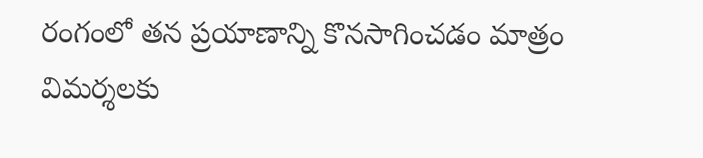రంగంలో తన ప్రయాణాన్ని కొనసాగించడం మాత్రం విమర్శలకు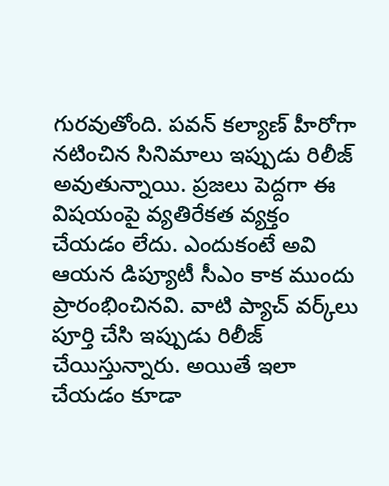గురవుతోంది. పవన్ కల్యాణ్ హీరోగా నటించిన సినిమాలు ఇప్పుడు రిలీజ్ అవుతున్నాయి. ప్రజలు పెద్దగా ఈ విషయంపై వ్యతిరేకత వ్యక్తం చేయడం లేదు. ఎందుకంటే అవి ఆయన డిప్యూటీ సీఎం కాక ముందు ప్రారంభించినవి. వాటి ప్యాచ్ వర్క్‌లు పూర్తి చేసి ఇప్పుడు రిలీజ్ చేయిస్తున్నారు. అయితే ఇలా చేయడం కూడా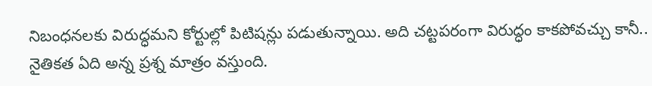నిబంధనలకు విరుద్ధమని కోర్టుల్లో పిటిషన్లు పడుతున్నాయి. అది చట్టపరంగా విరుద్ధం కాకపోవచ్చు కానీ.. నైతికత ఏది అన్న ప్రశ్న మాత్రం వస్తుంది.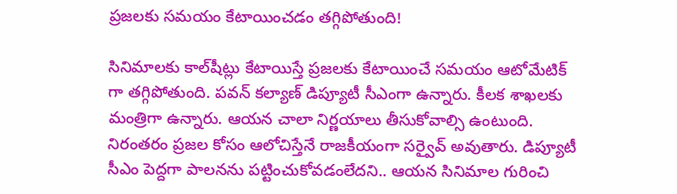ప్రజలకు సమయం కేటాయించడం తగ్గిపోతుంది!

సినిమాలకు కాల్‌షీట్లు కేటాయిస్తే ప్రజలకు కేటాయించే సమయం ఆటోమేటిక్ గా తగ్గిపోతుంది. పవన్ కల్యాణ్ డిప్యూటీ సీఎంగా ఉన్నారు. కీలక శాఖలకు మంత్రిగా ఉన్నారు. ఆయన చాలా నిర్ణయాలు తీసుకోవాల్సి ఉంటుంది. నిరంతరం ప్రజల కోసం ఆలోచిస్తేనే రాజకీయంగా సర్వైవ్ అవుతారు. డిప్యూటీ సీఎం పెద్దగా పాలనను పట్టించుకోవడంలేదని.. ఆయన సినిమాల గురించి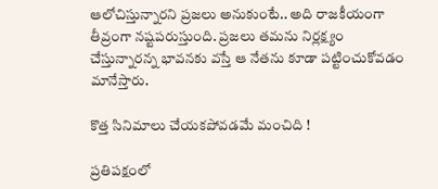ఆలోచిస్తున్నారని ప్రజలు అనుకుంటే.. అది రాజకీయంగా తీవ్రంగా నష్టపరుస్తుంది. ప్రజలు తమను నిర్లక్ష్యం చేస్తున్నారన్న భావనకు వస్తే ఆ నేతను కూడా పట్టించుకోవడం మానేస్తారు.

కొత్త సినిమాలు చేయకపోవడమే మంచిది !

ప్రతిపక్షంలో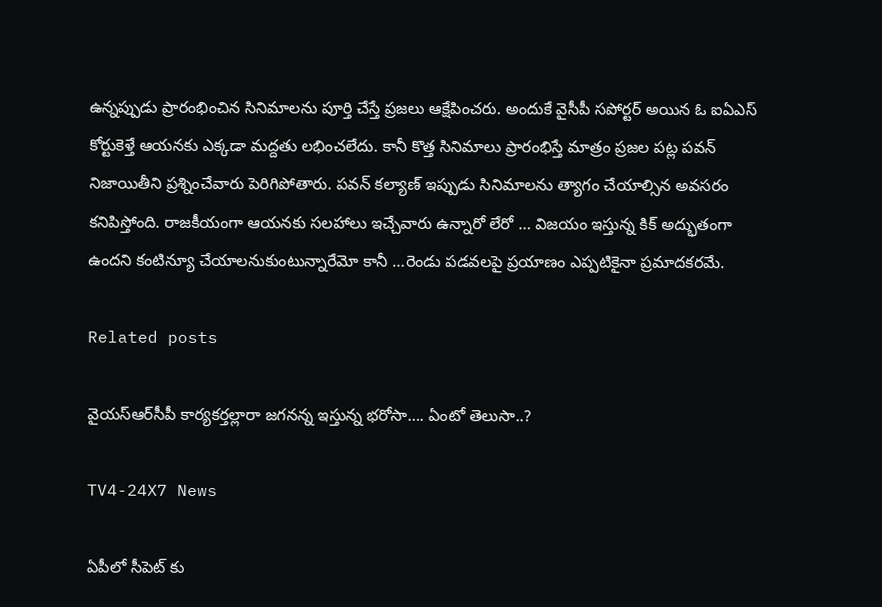ఉన్నప్పుడు ప్రారంభించిన సినిమాలను పూర్తి చేస్తే ప్రజలు ఆక్షేపించరు. అందుకే వైసీపీ సపోర్టర్ అయిన ఓ ఐఏఎస్ కోర్టుకెళ్తే ఆయనకు ఎక్కడా మద్దతు లభించలేదు. కానీ కొత్త సినిమాలు ప్రారంభిస్తే మాత్రం ప్రజల పట్ల పవన్ నిజాయితీని ప్రశ్నించేవారు పెరిగిపోతారు. పవన్ కల్యాణ్‌ ఇప్పుడు సినిమాలను త్యాగం చేయాల్సిన అవసరం కనిపిస్తోంది. రాజకీయంగా ఆయనకు సలహాలు ఇచ్చేవారు ఉన్నారో లేరో … విజయం ఇస్తున్న కిక్ అద్భుతంగా ఉందని కంటిన్యూ చేయాలనుకుంటున్నారేమో కానీ …రెండు పడవలపై ప్రయాణం ఎప్పటికైనా ప్రమాదకరమే.

Related posts

వైయస్‌ఆర్‌సీపీ కార్యకర్తల్లారా జగనన్న ఇస్తున్న భరోసా…. ఏంటో తెలుసా..?

TV4-24X7 News

ఏపీలో సీపెట్ కు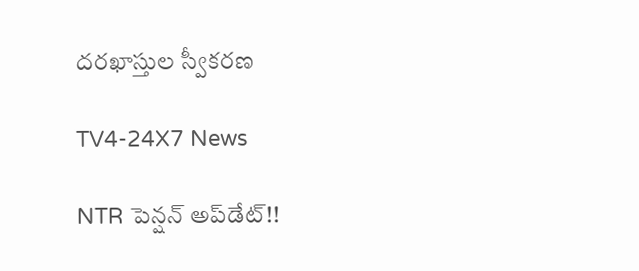దరఖాస్తుల స్వీకరణ

TV4-24X7 News

NTR పెన్షన్ అప్‌డేట్!!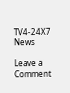TV4-24X7 News

Leave a Comment